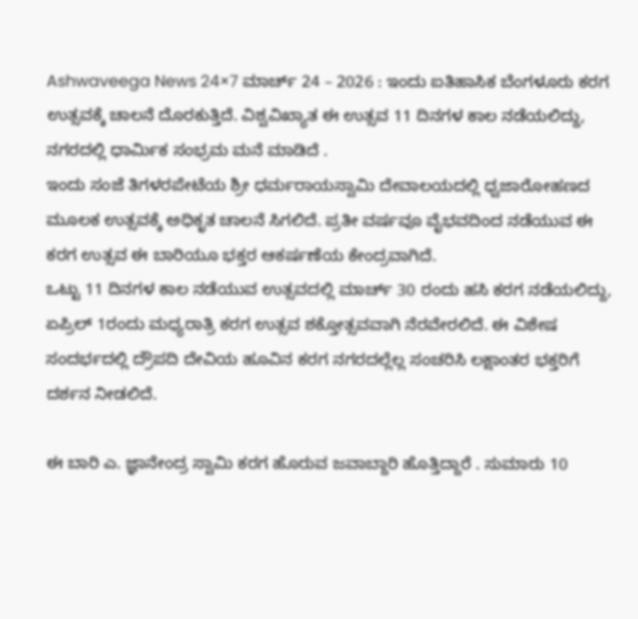Ashwaveega News 24×7 ಮಾರ್ಚ್ 24 – 2026 : ಇಂದು ಐತಿಹಾಸಿಕ ಬೆಂಗಳೂರು ಕರಗ ಉತ್ಸವಕ್ಕೆ ಚಾಲನೆ ದೊರಕುತ್ತಿದೆ. ವಿಶ್ವವಿಖ್ಯಾತ ಈ ಉತ್ಸವ 11 ದಿನಗಳ ಕಾಲ ನಡೆಯಲಿದ್ದು, ನಗರದಲ್ಲಿ ಧಾರ್ಮಿಕ ಸಂಭ್ರಮ ಮನೆ ಮಾಡಿದೆ .
ಇಂದು ಸಂಜೆ ತಿಗಳರಪೇಟೆಯ ಶ್ರೀ ಧರ್ಮರಾಯಸ್ವಾಮಿ ದೇವಾಲಯದಲ್ಲಿ ಧ್ವಜಾರೋಹಣದ ಮೂಲಕ ಉತ್ಸವಕ್ಕೆ ಅಧಿಕೃತ ಚಾಲನೆ ಸಿಗಲಿದೆ. ಪ್ರತೀ ವರ್ಷವೂ ವೈಭವದಿಂದ ನಡೆಯುವ ಈ ಕರಗ ಉತ್ಸವ ಈ ಬಾರಿಯೂ ಭಕ್ತರ ಆಕರ್ಷಣೆಯ ಕೇಂದ್ರವಾಗಿದೆ.
ಒಟ್ಟು 11 ದಿನಗಳ ಕಾಲ ನಡೆಯುವ ಉತ್ಸವದಲ್ಲಿ ಮಾರ್ಚ್ 30 ರಂದು ಹಸಿ ಕರಗ ನಡೆಯಲಿದ್ದು, ಏಪ್ರಿಲ್ 1ರಂದು ಮಧ್ಯರಾತ್ರಿ ಕರಗ ಉತ್ಸವ ಶಕ್ತೋತ್ಸವವಾಗಿ ನೆರವೇರಲಿದೆ. ಈ ವಿಶೇಷ ಸಂದರ್ಭದಲ್ಲಿ ದ್ರೌಪದಿ ದೇವಿಯ ಹೂವಿನ ಕರಗ ನಗರದಲ್ಲೆಲ್ಲ ಸಂಚರಿಸಿ ಲಕ್ಷಾಂತರ ಭಕ್ತರಿಗೆ ದರ್ಶನ ನೀಡಲಿದೆ.

ಈ ಬಾರಿ ಎ. ಜ್ಞಾನೇಂದ್ರ ಸ್ವಾಮಿ ಕರಗ ಹೊರುವ ಜವಾಬ್ದಾರಿ ಹೊತ್ತಿದ್ದಾರೆ . ಸುಮಾರು 10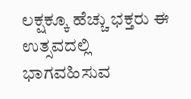ಲಕ್ಷಕ್ಕೂ ಹೆಚ್ಚು ಭಕ್ತರು ಈ ಉತ್ಸವದಲ್ಲಿ ಭಾಗವಹಿಸುವ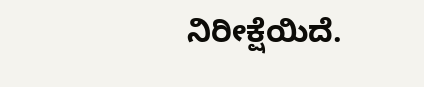ನಿರೀಕ್ಷೆಯಿದೆ.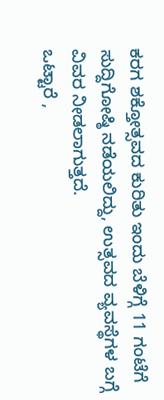ಕರಗ ಶಕ್ತೋತ್ಸವದ ಕುರಿತು ಇಂದು ಬೆಳಿಗ್ಗೆ 11 ಗಂಟೆಗೆ ಸುದ್ದಿಗೋಷ್ಠಿ ನಡೆಯಲಿದ್ದು, ಉತ್ಸವದ ವ್ಯವಸ್ಥೆಗಳ ಬಗ್ಗೆ ವಿವರ ನೀಡಲಾಗುತ್ತದೆ.
ಒಟ್ಟಾರೆ ,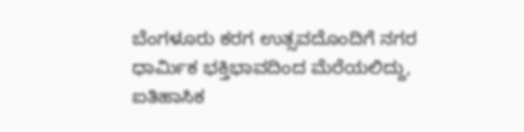ಬೆಂಗಳೂರು ಕರಗ ಉತ್ಸವದೊಂದಿಗೆ ನಗರ ಧಾರ್ಮಿಕ ಭಕ್ತಿಭಾವದಿಂದ ಮೆರೆಯಲಿದ್ದು, ಐತಿಹಾಸಿಕ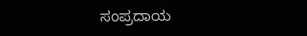ಸಂಪ್ರದಾಯ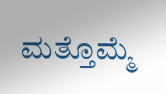ಮತ್ತೊಮ್ಮೆ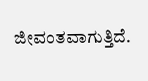ಜೀವಂತವಾಗುತ್ತಿದೆ.